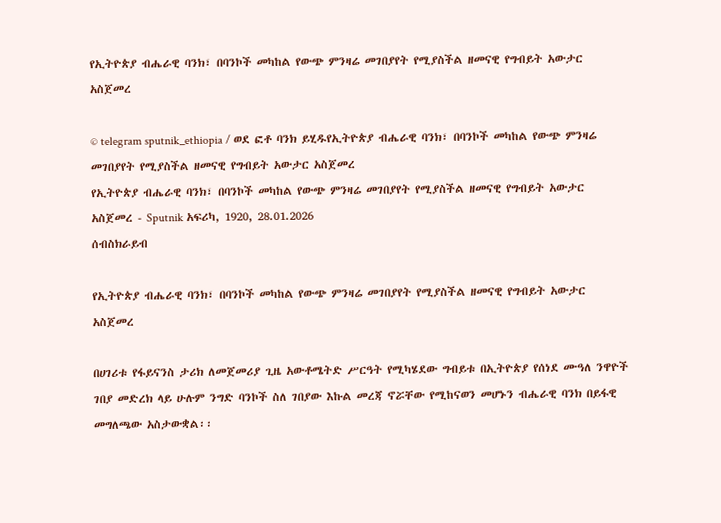የኢትዮጵያ ብሔራዊ ባንክ፣ በባንኮች መካከል የውጭ ምንዛሬ መገበያየት የሚያስችል ዘመናዊ የግብይት አውታር አስጀመረ

© telegram sputnik_ethiopia / ወደ ፎቶ ባንክ ይሂዱየኢትዮጵያ ብሔራዊ ባንክ፣ በባንኮች መካከል የውጭ ምንዛሬ መገበያየት የሚያስችል ዘመናዊ የግብይት አውታር አስጀመረ
የኢትዮጵያ ብሔራዊ ባንክ፣ በባንኮች መካከል የውጭ ምንዛሬ መገበያየት የሚያስችል ዘመናዊ የግብይት አውታር አስጀመረ - Sputnik አፍሪካ, 1920, 28.01.2026
ሰብስክራይብ

የኢትዮጵያ ብሔራዊ ባንክ፣ በባንኮች መካከል የውጭ ምንዛሬ መገበያየት የሚያስችል ዘመናዊ የግብይት አውታር አስጀመረ

በሀገሪቱ የፋይናንስ ታሪክ ለመጀመሪያ ጊዜ አውቶሜትድ ሥርዓት የሚካሄደው ግብይቱ በኢትዮጵያ የሰነደ ሙዓለ ንዋዮች ገበያ መድረክ ላይ ሁሉም ንግድ ባንኮች ስለ ገበያው እኩል መረጃ ኖሯቸው የሚከናወን መሆኑን ብሔራዊ ባንክ በይፋዊ መግለጫው አስታውቋል፡፡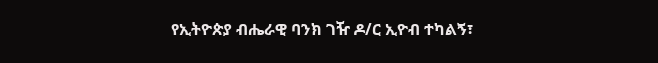የኢትዮጵያ ብሔራዊ ባንክ ገዥ ዶ/ር ኢዮብ ተካልኝ፣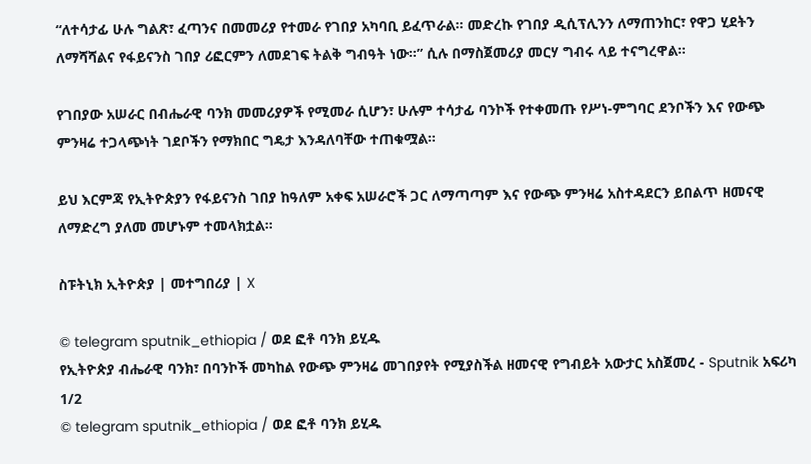“ለተሳታፊ ሁሉ ግልጽ፣ ፈጣንና በመመሪያ የተመራ የገበያ አካባቢ ይፈጥራል። መድረኩ የገበያ ዲሲፕሊንን ለማጠንከር፣ የዋጋ ሂደትን ለማሻሻልና የፋይናንስ ገበያ ሪፎርምን ለመደገፍ ትልቅ ግብዓት ነው።” ሲሉ በማስጀመሪያ መርሃ ግብሩ ላይ ተናግረዋል፡፡

የገበያው አሠራር በብሔራዊ ባንክ መመሪያዎች የሚመራ ሲሆን፣ ሁሉም ተሳታፊ ባንኮች የተቀመጡ የሥነ-ምግባር ደንቦችን እና የውጭ ምንዛሬ ተጋላጭነት ገደቦችን የማክበር ግዴታ እንዳለባቸው ተጠቁሟል።

ይህ እርምጃ የኢትዮጵያን የፋይናንስ ገበያ ከዓለም አቀፍ አሠራሮች ጋር ለማጣጣም እና የውጭ ምንዛሬ አስተዳደርን ይበልጥ ዘመናዊ ለማድረግ ያለመ መሆኑም ተመላክቷል።

ስፑትኒክ ኢትዮጵያ | መተግበሪያ | X

© telegram sputnik_ethiopia / ወደ ፎቶ ባንክ ይሂዱ
የኢትዮጵያ ብሔራዊ ባንክ፣ በባንኮች መካከል የውጭ ምንዛሬ መገበያየት የሚያስችል ዘመናዊ የግብይት አውታር አስጀመረ - Sputnik አፍሪካ
1/2
© telegram sputnik_ethiopia / ወደ ፎቶ ባንክ ይሂዱ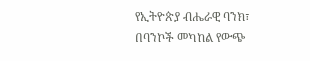የኢትዮጵያ ብሔራዊ ባንክ፣ በባንኮች መካከል የውጭ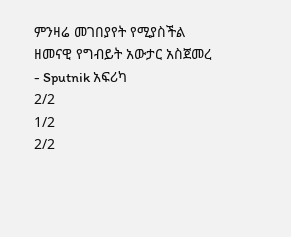ምንዛሬ መገበያየት የሚያስችል ዘመናዊ የግብይት አውታር አስጀመረ - Sputnik አፍሪካ
2/2
1/2
2/2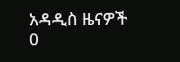አዳዲስ ዜናዎች
0